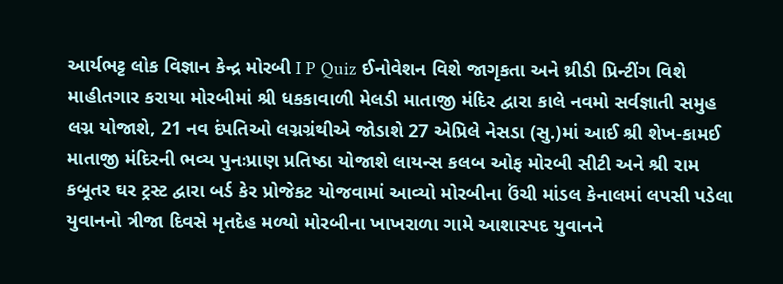આર્યભટ્ટ લોક વિજ્ઞાન કેન્દ્ર મોરબી I P Quiz ઈનોવેશન વિશે જાગૃકતા અને થ્રીડી પ્રિન્ટીંગ વિશે માહીતગાર કરાયા મોરબીમાં શ્રી ધકકાવાળી મેલડી માતાજી મંદિર દ્વારા કાલે નવમો સર્વજ્ઞાતી સમુહ લગ્ન યોજાશે, 21 નવ દંપતિઓ લગ્નગ્રંથીએ જોડાશે 27 એપ્રિલે નેસડા (સુ.)માં આઈ શ્રી શેખ-કામઈ માતાજી મંદિરની ભવ્ય પુનઃપ્રાણ પ્રતિષ્ઠા યોજાશે લાયન્સ કલબ ઓફ મોરબી સીટી અને શ્રી રામ કબૂતર ઘર ટ્રસ્ટ દ્વારા બર્ડ કેર પ્રોજેકટ યોજવામાં આવ્યો મોરબીના ઉંચી માંડલ કેનાલમાં લપસી પડેલા યુવાનનો ત્રીજા દિવસે મૃતદેહ મળ્યો મોરબીના ખાખરાળા ગામે આશાસ્પદ યુવાનને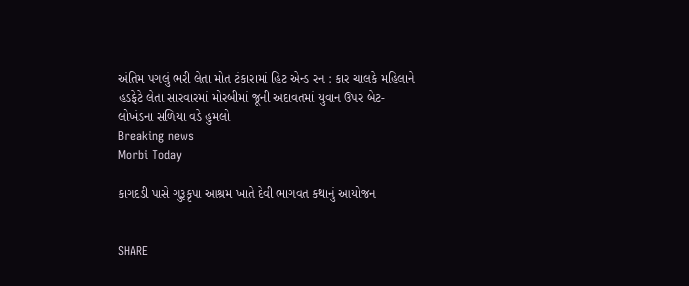અંતિમ પગલું ભરી લેતા મોત ટંકારામાં હિટ એન્ડ રન : કાર ચાલકે મહિલાને હડફેટે લેતા સારવારમાં મોરબીમાં જૂની અદાવતમાં યુવાન ઉપર બેટ-લોખંડના સળિયા વડે હુમલો
Breaking news
Morbi Today

કાગદડી પાસે ગુરૂકૃપા આશ્રમ ખાતે દેવી ભાગવત કથાનું આયોજન


SHARE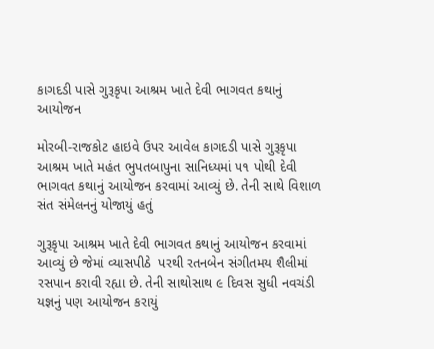કાગદડી પાસે ગુરૂકૃપા આશ્રમ ખાતે દેવી ભાગવત કથાનું આયોજન

મોરબી-રાજકોટ હાઇવે ઉપર આવેલ કાગદડી પાસે ગુરૂકૃપા આશ્રમ ખાતે મહંત ભુપતબાપુના સાનિધ્યમાં ૫૧ પોથી દેવી ભાગવત કથાનું આયોજન કરવામાં આવ્યું છે. તેની સાથે વિશાળ સંત સંમેલનનું યોજાયું હતું

ગુરૂકૃપા આશ્રમ ખાતે દેવી ભાગવત કથાનું આયોજન કરવામાં આવ્યું છે જેમાં વ્યાસપીઠે  પરથી રતનબેન સંગીતમય શૈલીમાં રસપાન કરાવી રહ્યા છે. તેની સાથોસાથ ૯ દિવસ સુધી નવચંડી યજ્ઞનું પણ આયોજન કરાયું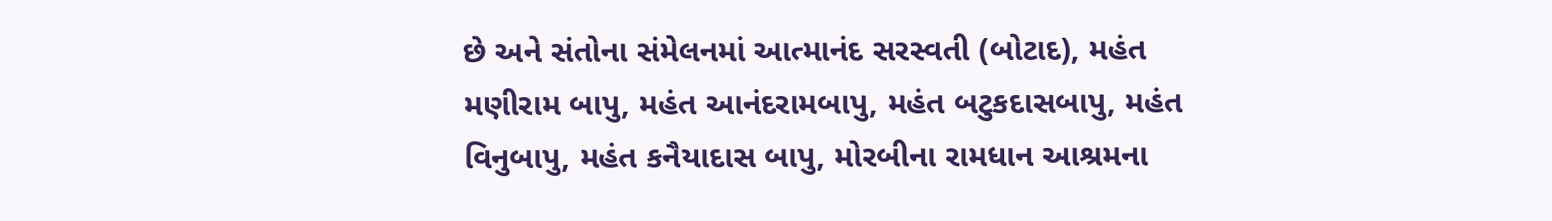છે અને સંતોના સંમેલનમાં આત્માનંદ સરસ્વતી (બોટાદ), મહંત મણીરામ બાપુ, મહંત આનંદરામબાપુ, મહંત બટુકદાસબાપુ, મહંત વિનુબાપુ, મહંત કનૈયાદાસ બાપુ, મોરબીના રામધાન આશ્રમના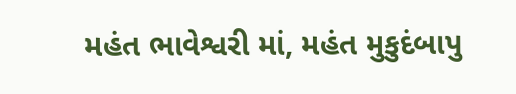મહંત ભાવેશ્વરી માં, મહંત મુકુદંબાપુ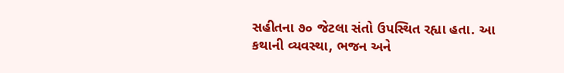સહીતના ૭૦ જેટલા સંતો ઉપસ્થિત રહ્યા હતા. આ કથાની વ્યવસ્થા, ભજન અને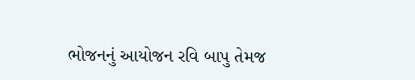ભોજનનું આયોજન રવિ બાપુ તેમજ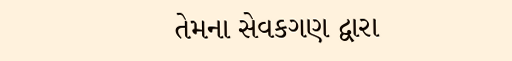તેમના સેવકગણ દ્વારા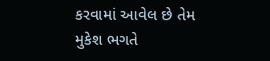કરવામાં આવેલ છે તેમ મુકેશ ભગતે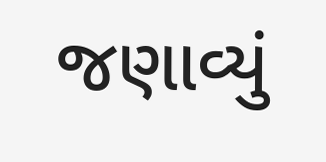જણાવ્યું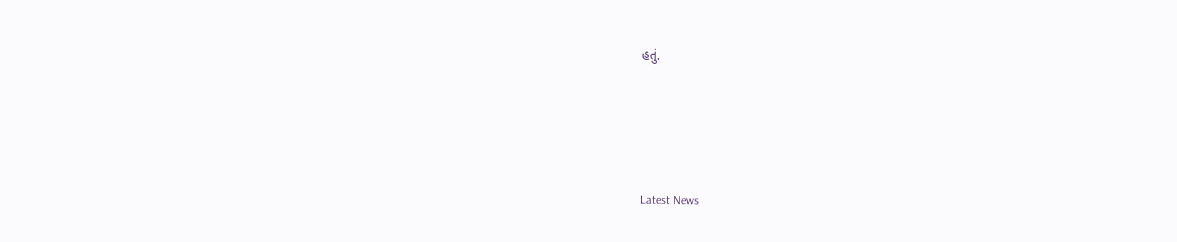હતું.






Latest News